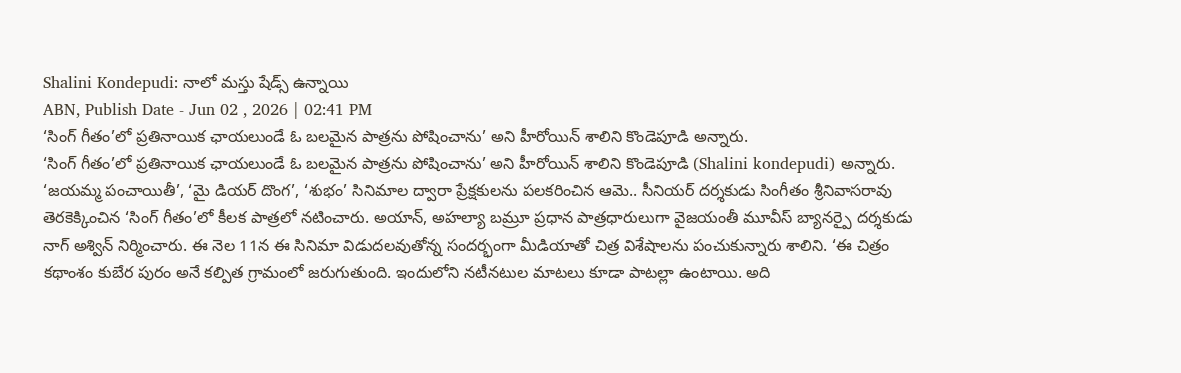Shalini Kondepudi: నాలో మస్తు షేడ్స్ ఉన్నాయి
ABN, Publish Date - Jun 02 , 2026 | 02:41 PM
‘సింగ్ గీతం’లో ప్రతినాయిక ఛాయలుండే ఓ బలమైన పాత్రను పోషించాను’ అని హీరోయిన్ శాలిని కొండెపూడి అన్నారు.
‘సింగ్ గీతం’లో ప్రతినాయిక ఛాయలుండే ఓ బలమైన పాత్రను పోషించాను’ అని హీరోయిన్ శాలిని కొండెపూడి (Shalini kondepudi) అన్నారు. ‘జయమ్మ పంచాయితీ’, ‘మై డియర్ దొంగ’, ‘శుభం’ సినిమాల ద్వారా ప్రేక్షకులను పలకరించిన ఆమె.. సీనియర్ దర్శకుడు సింగీతం శ్రీనివాసరావు తెరకెక్కించిన ‘సింగ్ గీతం’లో కీలక పాత్రలో నటించారు. అయాన్, అహల్యా బమ్రూ ప్రధాన పాత్రధారులుగా వైజయంతీ మూవీస్ బ్యానర్పై దర్శకుడు నాగ్ అశ్విన్ నిర్మించారు. ఈ నెల 11న ఈ సినిమా విడుదలవుతోన్న సందర్భంగా మీడియాతో చిత్ర విశేషాలను పంచుకున్నారు శాలిని. ‘ఈ చిత్రం కథాంశం కుబేర పురం అనే కల్పిత గ్రామంలో జరుగుతుంది. ఇందులోని నటీనటుల మాటలు కూడా పాటల్లా ఉంటాయి. అది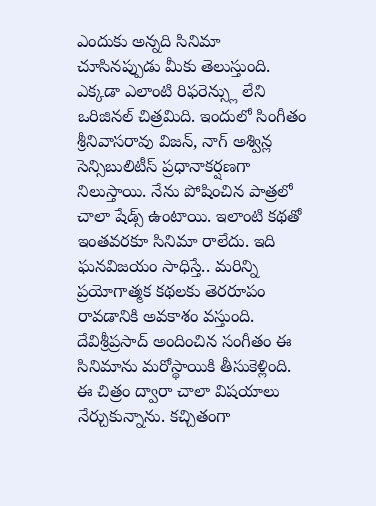ఎందుకు అన్నది సినిమా చూసినప్పుడు మీకు తెలుస్తుంది. ఎక్కడా ఎలాంటి రిఫరెన్స్లు లేని ఒరిజినల్ చిత్రమిది. ఇందులో సింగీతం శ్రీనివాసరావు విజన్, నాగ్ అశ్విన్ల సెన్సిబులిటీస్ ప్రధానాకర్షణగా నిలుస్తాయి. నేను పోషించిన పాత్రలో చాలా షేడ్స్ ఉంటాయి. ఇలాంటి కథతో ఇంతవరకూ సినిమా రాలేదు. ఇది ఘనవిజయం సాధిస్తే.. మరిన్ని ప్రయోగాత్మక కథలకు తెరరూపం రావడానికి అవకాశం వస్తుంది. దేవిశ్రీప్రసాద్ అందించిన సంగీతం ఈ సినిమాను మరోస్థాయికి తీసుకెళ్లింది. ఈ చిత్రం ద్వారా చాలా విషయాలు నేర్చుకున్నాను. కచ్చితంగా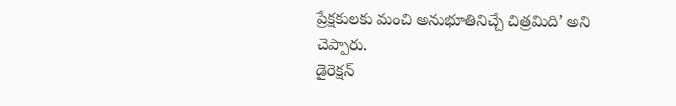ప్రేక్షకులకు మంచి అనుభూతినిచ్చే చిత్రమిది’ అని చెప్పారు.
డైరెక్షన్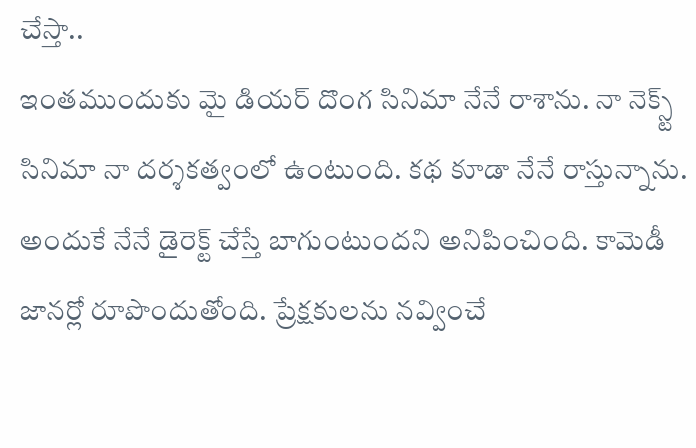చేస్తా..
ఇంతముందుకు మై డియర్ దొంగ సినిమా నేనే రాశాను. నా నెక్స్ట్ సినిమా నా దర్శకత్వంలో ఉంటుంది. కథ కూడా నేనే రాస్తున్నాను. అందుకే నేనే డైరెక్ట్ చేస్తే బాగుంటుందని అనిపించింది. కామెడీ జానర్లో రూపొందుతోంది. ప్రేక్షకులను నవ్వించే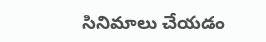సినిమాలు చేయడం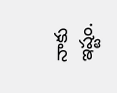నాకు ఇష్టం.